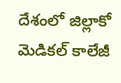దేశంలో జిల్లాకో మెడికల్‌ ‌కాలేజీ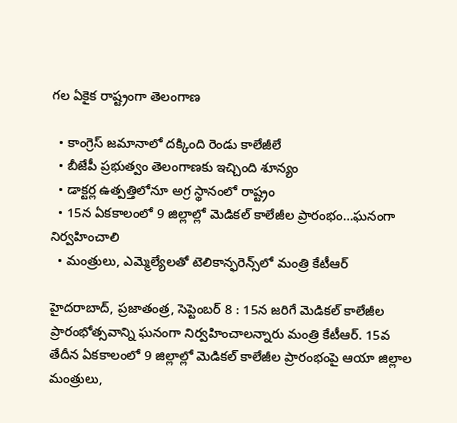గల ఏకైక రాష్ట్రంగా తెలంగాణ

  • కాంగ్రెస్‌ ‌జమానాలో దక్కింది రెండు కాలేజీలే
  • బీజేపీ ప్రభుత్వం తెలంగాణకు ఇచ్చింది శూన్యం
  • డాక్టర్ల ఉత్పత్తిలోనూ అగ్ర స్థానంలో రాష్ట్రం
  • 15న ఏకకాలంలో 9 జిల్లాల్లో మెడికల్‌ ‌కాలేజీల ప్రారంభం…ఘనంగా నిర్వహించాలి
  • మంత్రులు, ఎమ్మెల్యేలతో టెలికాన్ఫరెన్స్‌లో మంత్రి కేటీఆర్‌

హైదరాబాద్‌, ప్రజాతంత్ర, సెప్టెంబర్‌ 8 : 15న జరిగే మెడికల్‌ ‌కాలేజీల ప్రారంభోత్సవాన్ని ఘనంగా నిర్వహించాలన్నారు మంత్రి కేటీఆర్‌. 15వ తేదీన ఏకకాలంలో 9 జిల్లాల్లో మెడికల్‌ ‌కాలేజీల ప్రారంభంపై ఆయా జిల్లాల మంత్రులు,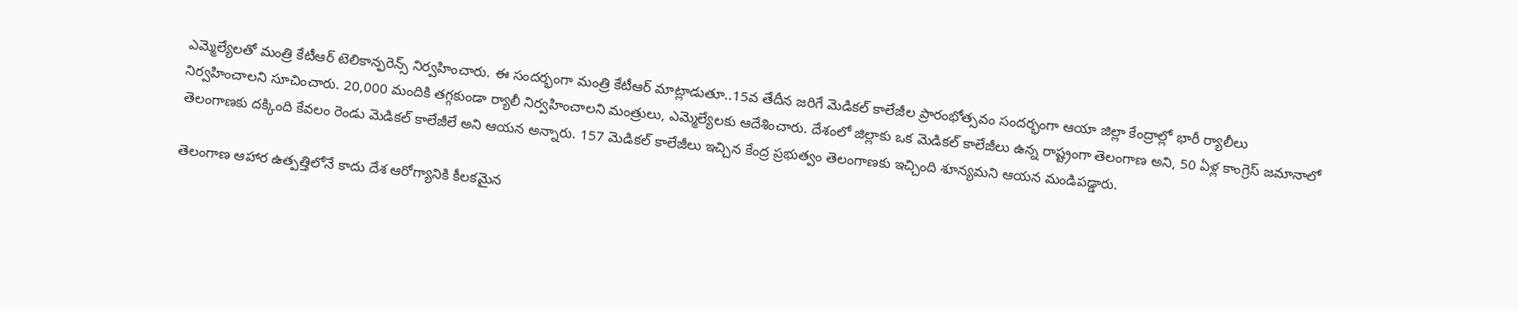ఎమ్మెల్యేలతో మంత్రి కేటీఆర్‌ ‌టెలికాన్ఫరెన్స్ ‌నిర్వహించారు. ఈ సందర్భంగా మంత్రి కేటీఆర్‌ ‌మాట్లాడుతూ..15వ తేదీన జరిగే మెడికల్‌ ‌కాలేజీల ప్రారంభోత్సవం సందర్భంగా ఆయా జిల్లా కేంద్రాల్లో భారీ ర్యాలీలు నిర్వహించాలని సూచించారు. 20,000 మందికి తగ్గకుండా ర్యాలీ నిర్వహించాలని మంత్రులు, ఎమ్మెల్యేలకు ఆదేశించారు. దేశంలో జిల్లాకు ఒక మెడికల్‌ ‌కాలేజీలు ఉన్న రాష్ట్రంగా తెలంగాణ అని, 50 ఏళ్ల కాంగ్రెస్‌ ‌జమానాలో తెలంగాణకు దక్కింది కేవలం రెండు మెడికల్‌ ‌కాలేజీలే అని ఆయన అన్నారు. 157 మెడికల్‌ ‌కాలేజీలు ఇచ్చిన కేంద్ర ప్రభుత్వం తెలంగాణకు ఇచ్చింది శూన్యమని ఆయన మండిపడ్డారు.

తెలంగాణ ఆహార ఉత్పత్తిలోనే కాదు దేశ ఆరోగ్యానికి కీలకమైన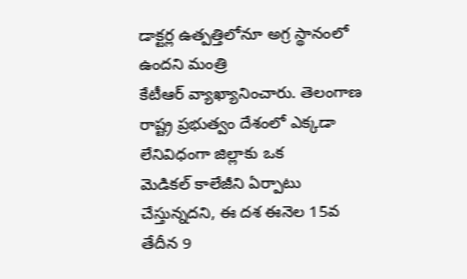డాక్టర్ల ఉత్పత్తిలోనూ అగ్ర స్థానంలో ఉందని మంత్రి కేటీఆర్‌ ‌వ్యాఖ్యానించారు. తెలంగాణ రాష్ట్ర ప్రభుత్వం దేశంలో ఎక్కడా లేనివిధంగా జిల్లాకు ఒక మెడికల్‌ ‌కాలేజీని ఏర్పాటు చేస్తున్నదని, ఈ దశ ఈనెల 15వ తేదీన 9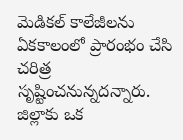మెడికల్‌ ‌కాలేజీలను ఏకకాలంలో ప్రారంభం చేసి చరిత్ర సృష్టించనున్నదన్నారు. జిల్లాకు ఒక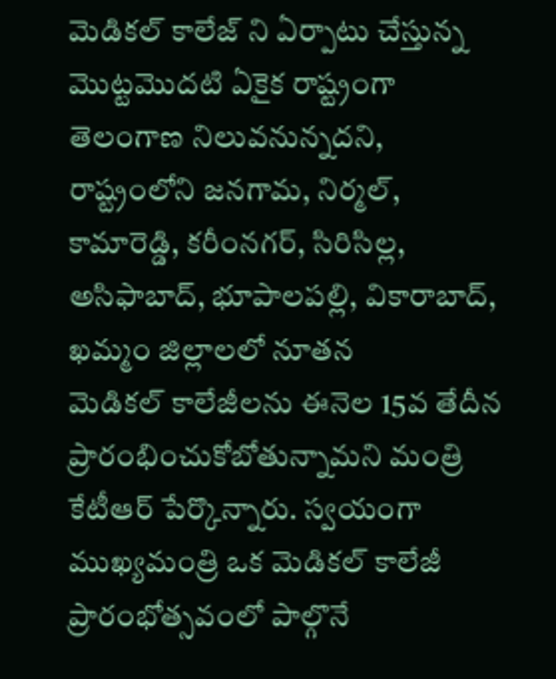మెడికల్‌ ‌కాలేజ్‌ ‌ని ఏర్పాటు చేస్తున్న మొట్టమొదటి ఏకైక రాష్ట్రంగా తెలంగాణ నిలువనున్నదని, రాష్ట్రంలోని జనగామ, నిర్మల్‌, కామారెడ్డి, కరీంనగర్‌, సిరిసిల్ల, అసిఫాబాద్‌, భూపాలపల్లి, వికారాబాద్‌, ఖమ్మం జిల్లాలలో నూతన మెడికల్‌ ‌కాలేజీలను ఈనెల 15వ తేదీన ప్రారంభించుకోబోతున్నామని మంత్రి కేటీఆర్‌ ‌పేర్కొన్నారు. స్వయంగా ముఖ్యమంత్రి ఒక మెడికల్‌ ‌కాలేజీ ప్రారంభోత్సవంలో పాల్గొనే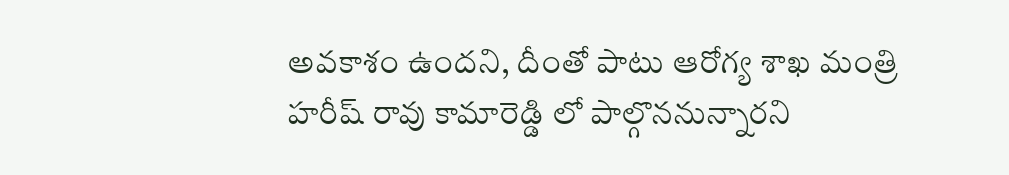అవకాశం ఉందని, దీంతో పాటు ఆరోగ్య శాఖ మంత్రి హరీష్‌ ‌రావు కామారెడ్డి లో పాల్గొననున్నారని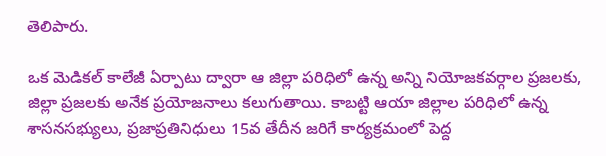తెలిపారు.

ఒక మెడికల్‌ ‌కాలేజీ ఏర్పాటు ద్వారా ఆ జిల్లా పరిధిలో ఉన్న అన్ని నియోజకవర్గాల ప్రజలకు, జిల్లా ప్రజలకు అనేక ప్రయోజనాలు కలుగుతాయి. కాబట్టి ఆయా జిల్లాల పరిధిలో ఉన్న శాసనసభ్యులు, ప్రజాప్రతినిధులు 15వ తేదీన జరిగే కార్యక్రమంలో పెద్ద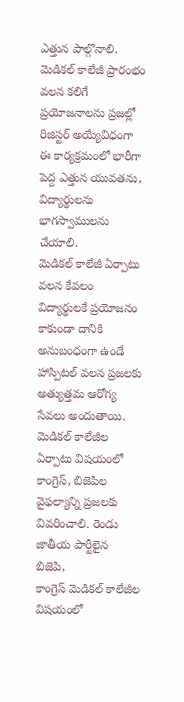ఎత్తున పాల్గొనాలి. మెడికల్‌ ‌కాలేజీ ప్రారంభం వలన కలిగే ప్రయోజనాలను ప్రజల్లో రిజిస్టర్‌ అయ్యేవిధంగా ఈ కార్యక్రమంలో భారీగా పెద్ద ఎత్తున యువతను, విద్యార్థులను భాగస్వాములను చేయాలి. మెడికల్‌ ‌కాలేజీ ఏర్పాటు వలన కేవలం విద్యార్థులకే ప్రయోజనం కాకుండా దానికి అనుబంధంగా ఉండే హాస్పిటల్‌ ‌వలన ప్రజలకు అత్యుత్తమ ఆరోగ్య సేవలు అందుతాయి. మెడికల్‌ ‌కాలేజీల ఏర్పాటు విషయంలో కాంగ్రెస్‌, బిజెపిల వైఫల్యాన్ని ప్రజలకు వివరించాలి. రెండు జాతీయ పార్టీలైన బిజెపి, కాంగ్రెస్‌ ‌మెడికల్‌ ‌కాలేజీల విషయంలో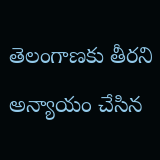తెలంగాణకు తీరని అన్యాయం చేసిన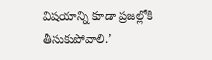విషయాన్ని కూడా ప్రజల్లోకి తీసుకుపోవాలి.’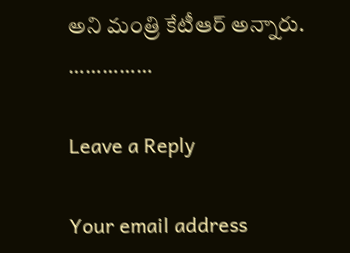అని మంత్రి కేటీఆర్‌ అన్నారు.
……………

Leave a Reply

Your email address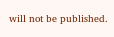will not be published.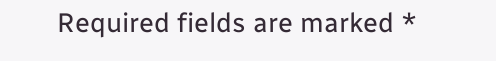Required fields are marked *